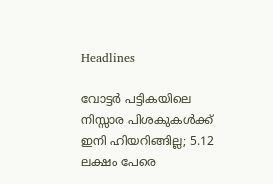Headlines

വോട്ടർ പട്ടികയിലെ നിസ്സാര പിശകുകൾക്ക് ഇനി ഹിയറിങ്ങില്ല; 5.12 ലക്ഷം പേരെ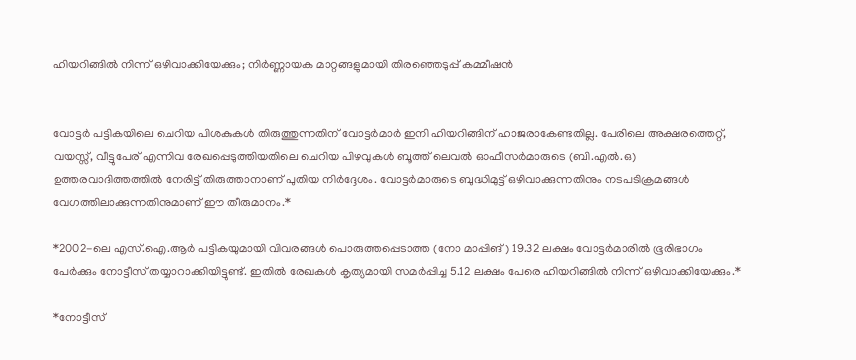ഹിയറിങ്ങിൽ നിന്ന് ഒഴിവാക്കിയേക്കും; നിർണ്ണായക മാറ്റങ്ങളുമായി തിരഞ്ഞെടുപ്പ് കമ്മീഷൻ


വോട്ടർ പട്ടികയിലെ ചെറിയ പിശകുകൾ തിരുത്തുന്നതിന് വോട്ടർമാർ ഇനി ഹിയറിങ്ങിന് ഹാജരാകേണ്ടതില്ല. പേരിലെ അക്ഷരത്തെറ്റ്, വയസ്സ്, വീട്ടുപേര് എന്നിവ രേഖപ്പെടുത്തിയതിലെ ചെറിയ പിഴവുകൾ ബൂത്ത് ലെവൽ ഓഫീസർമാരുടെ (ബി.എൽ.ഒ) ഉത്തരവാദിത്തത്തിൽ നേരിട്ട് തിരുത്താനാണ് പുതിയ നിർദ്ദേശം. വോട്ടർമാരുടെ ബുദ്ധിമുട്ട് ഒഴിവാക്കുന്നതിനും നടപടിക്രമങ്ങൾ വേഗത്തിലാക്കുന്നതിനുമാണ് ഈ തീരുമാനം.*

*2002-ലെ എസ്.ഐ.ആർ പട്ടികയുമായി വിവരങ്ങൾ പൊരുത്തപ്പെടാത്ത (നോ മാപ്പിങ്) 19.32 ലക്ഷം വോട്ടർമാരിൽ ഭൂരിഭാഗം പേർക്കും നോട്ടീസ് തയ്യാറാക്കിയിട്ടുണ്ട്. ഇതിൽ രേഖകൾ കൃത്യമായി സമർപ്പിച്ച 5.12 ലക്ഷം പേരെ ഹിയറിങ്ങിൽ നിന്ന് ഒഴിവാക്കിയേക്കും.*

*നോട്ടീസ്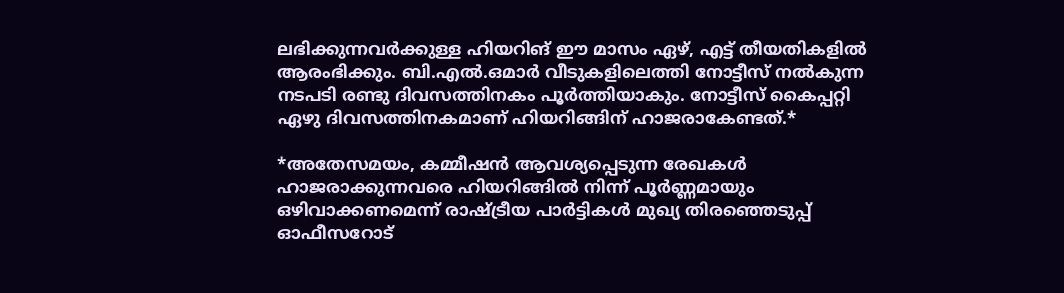ലഭിക്കുന്നവർക്കുള്ള ഹിയറിങ് ഈ മാസം ഏഴ്, എട്ട് തീയതികളിൽ ആരംഭിക്കും. ബി.എൽ.ഒമാർ വീടുകളിലെത്തി നോട്ടീസ് നൽകുന്ന നടപടി രണ്ടു ദിവസത്തിനകം പൂർത്തിയാകും. നോട്ടീസ് കൈപ്പറ്റി ഏഴു ദിവസത്തിനകമാണ് ഹിയറിങ്ങിന് ഹാജരാകേണ്ടത്.*

*അതേസമയം, കമ്മീഷൻ ആവശ്യപ്പെടുന്ന രേഖകൾ ഹാജരാക്കുന്നവരെ ഹിയറിങ്ങിൽ നിന്ന് പൂർണ്ണമായും ഒഴിവാക്കണമെന്ന് രാഷ്ട്രീയ പാർട്ടികൾ മുഖ്യ തിരഞ്ഞെടുപ്പ് ഓഫീസറോട്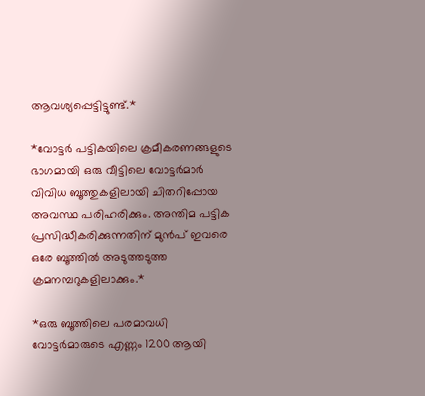ആവശ്യപ്പെട്ടിട്ടുണ്ട്.*

*വോട്ടർ പട്ടികയിലെ ക്രമീകരണങ്ങളുടെ ഭാഗമായി ഒരു വീട്ടിലെ വോട്ടർമാർ വിവിധ ബൂത്തുകളിലായി ചിതറിപ്പോയ അവസ്ഥ പരിഹരിക്കും. അന്തിമ പട്ടിക പ്രസിദ്ധീകരിക്കുന്നതിന് മുൻപ് ഇവരെ ഒരേ ബൂത്തിൽ അടുത്തടുത്ത ക്രമനമ്പറുകളിലാക്കും.*

*ഒരു ബൂത്തിലെ പരമാവധി വോട്ടർമാരുടെ എണ്ണം 1200 ആയി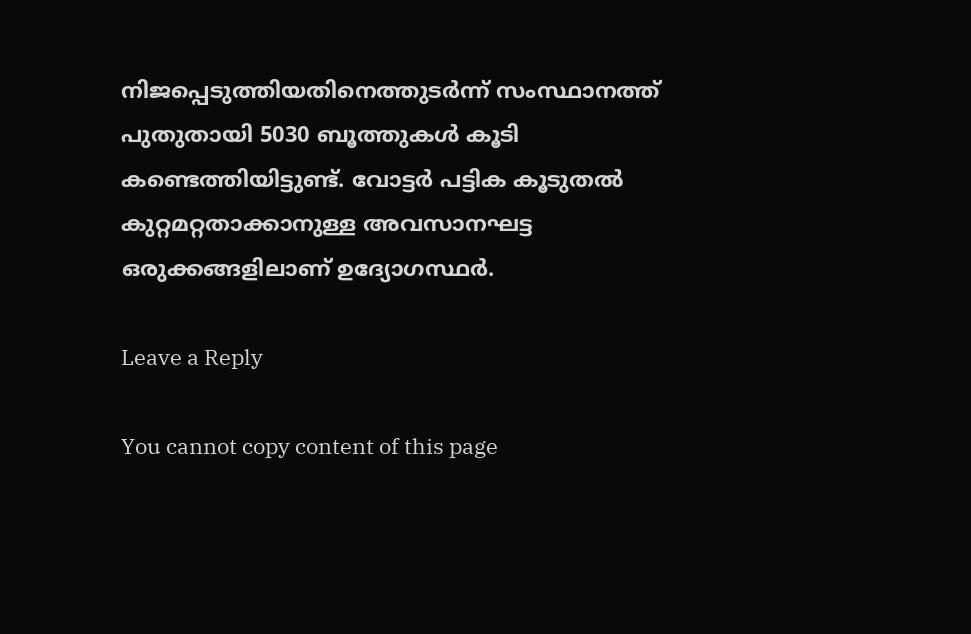നിജപ്പെടുത്തിയതിനെത്തുടർന്ന് സംസ്ഥാനത്ത് പുതുതായി 5030 ബൂത്തുകൾ കൂടി കണ്ടെത്തിയിട്ടുണ്ട്. വോട്ടർ പട്ടിക കൂടുതൽ കുറ്റമറ്റതാക്കാനുള്ള അവസാനഘട്ട ഒരുക്കങ്ങളിലാണ് ഉദ്യോഗസ്ഥർ.

Leave a Reply

You cannot copy content of this page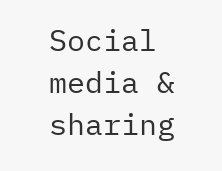Social media & sharing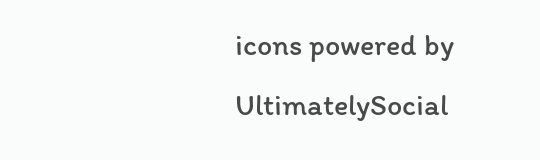icons powered by UltimatelySocial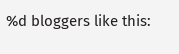%d bloggers like this: